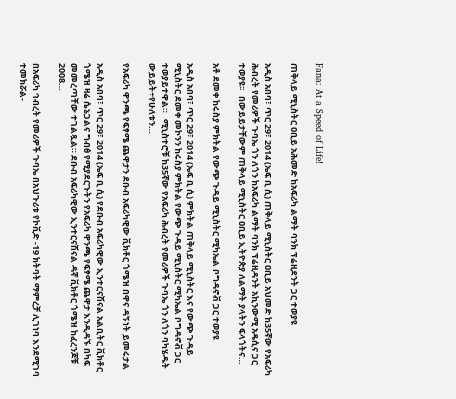Fana: At a Speed of Life!

ጠቅላይ ሚኒስትር ዐቢይ አሕመድ ከአፍሪካ ልማት ባንክ ፕሬዚደንት ጋር ተወያዩ

አዲስ አበባ፣ ጥር 29፣ 2014 (ኤፍ ቢ ሲ) ጠቅላይ ሚኒስትር ዐቢይ አህመድ ከ35ኛው የአፍሪካ ሕብረት የመሪዎች ጉባኤ ጎን ለጎን ከአፍሪካ ልማት ባንክ ፕሬዚዳንት አኪንውሚ አዴሲና ጋር ተወያዩ፡፡   በውይይታቸውም ጠቅላይ ሚኒስትር ዐቢይ ኢትዮጵያ ለልማት ያላትን ፍላጎትና…

አቶ ደመቀ ከሩስያ ምክትል የውጭ ጉዳይ ሚኒስትር ሚካኤል ቦግዳኖቭ ጋር ተወያዩ

አዲስ አበባ፣ ጥር 29፣ 2014 (ኤፍ ቢ ሲ) ምክትል ጠቅላይ ሚኒስትር እና የውጭ ጉዳይ ሚኒስትር ደመቀ መኮንን ከሩስያ ምክትል የውጭ ጉዳይ ሚኒስትር ሚካኤል ቦግዳኖቭ ጋር ተወያይተዋል።   ሚኒስተሮቹ ከ35ኛው የአፍሪካ ሕብረት የመሪዎች ጉባኤ ጎን ለጎን ባካሄዱት ውይይት÷የሁለቱን…

የአፍሪካ ዋንጫ የፍፃሜ ጨዋታን ደቡብ አፍሪካዊው ቪክቶር ጎሜዝ በዋና ዳኝነት ይመሩታል

አዲስ አበባ፣ ጥር 29፣ 2014 (ኤፍ ቢ ሲ) የደቡብ አፍሪካዊው ኢንተርናሽናል አልቢትር ቪክቶር ጎሜዝ ዛሬ ሴኔጋልና ግብፅ የሚያደርጉትን የአፍሪካ ዋንጫ የፍፃሜ ጨዋታ እንዲዳኙ በካፍ መመረጣቸው ተገልጿል። ደቡብ አፍሪካዊው ኢንተርናሽናል ዳኛ ቪክቶር ጎሜዝ ከፈረንጆቹ 2008…

በአፍሪካ ኅብረት የመሪዎች ጉባኤ በአህጉሪቱ የኮቪድ -19 ክትባት ማምረቻ ሊገነባ እንደሚገባ ተመክሯል-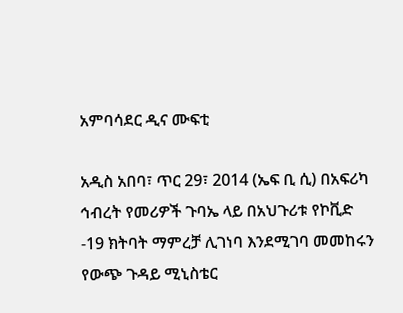አምባሳደር ዲና ሙፍቲ

አዲስ አበባ፣ ጥር 29፣ 2014 (ኤፍ ቢ ሲ) በአፍሪካ ኅብረት የመሪዎች ጉባኤ ላይ በአህጉሪቱ የኮቪድ -19 ክትባት ማምረቻ ሊገነባ እንደሚገባ መመከሩን የውጭ ጉዳይ ሚኒስቴር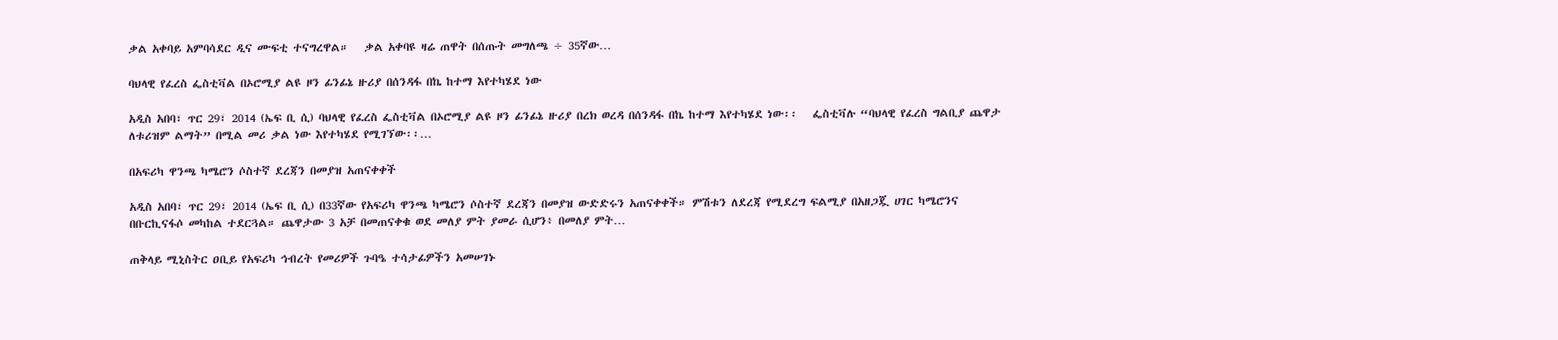ቃል አቀባይ አምባሳደር ዲና ሙፍቲ ተናግረዋል።   ቃል አቀባዩ ዛሬ ጠዋት በሰጡት መግለጫ ÷ 35ኛው…

ባህላዊ የፈረስ ፌስቲቫል በኦሮሚያ ልዩ ዞን ፊንፊኔ ዙሪያ በሰንዳፋ በኬ ከተማ እየተካሄደ ነው

አዲስ አበባ፣ ጥር 29፣ 2014 (ኤፍ ቢ ሲ) ባህላዊ የፈረስ ፌስቲቫል በኦሮሚያ ልዩ ዞን ፊንፊኔ ዙሪያ በረክ ወረዳ በሰንዳፋ በኬ ከተማ እየተካሄደ ነው፡፡   ፌስቲቫሉ “ባህላዊ የፈረስ ግልቢያ ጨዋታ ለቱሪዝም ልማት” በሚል መሪ ቃል ነው እየተካሄደ የሚገኘው፡፡…

በአፍሪካ ዋንጫ ካሜሮን ሶስተኛ ደረጃን በመያዝ አጠናቀቀች

አዲስ አበባ፣ ጥር 29፣ 2014 (ኤፍ ቢ ሲ) በ33ኛው የአፍሪካ ዋንጫ ካሜሮን ሶስተኛ ደረጃን በመያዝ ውድድሩን አጠናቀቀች። ምሽቱን ለደረጃ የሚደረግ ፍልሚያ በአዘጋጇ ሀገር ካሜሮንና በቡርኪናፋሶ መካከል ተደርጓል። ጨዋታው 3 አቻ በመጠናቀቁ ወደ መለያ ምት ያመራ ሲሆን፥ በመለያ ምት…

ጠቅላይ ሚኒስትር ዐቢይ የአፍሪካ ኅብረት የመሪዎች ጉባዔ ተሳታፊዎችን አመሠገኑ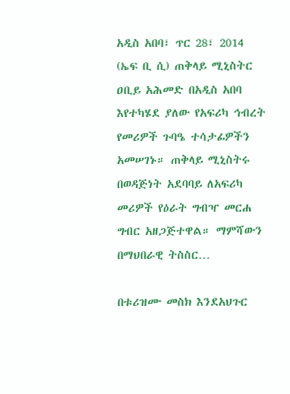አዲስ አበባ፣ ጥር 28፣ 2014 (ኤፍ ቢ ሲ) ጠቅላይ ሚኒስትር ዐቢይ አሕመድ በአዲስ አበባ እየተካሄደ ያለው የአፍሪካ ኅብረት የመሪዎች ጉባዔ ተሳታፊዎችን አመሠገኑ። ጠቅላይ ሚኒስትሩ በወዳጅነት አደባባይ ለአፍሪካ መሪዎች የዕራት ግብዣ መርሐ ግብር አዘጋጅተዋል። ማምሻውን በማህበራዊ ትስስር…

በቱሪዝሙ መስክ እንደአህጉር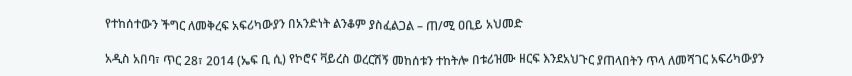የተከሰተውን ችግር ለመቅረፍ አፍሪካውያን በአንድነት ልንቆም ያስፈልጋል – ጠ/ሚ ዐቢይ አህመድ

አዲስ አበባ፣ ጥር 28፣ 2014 (ኤፍ ቢ ሲ) የኮሮና ቫይረስ ወረርሽኝ መከሰቱን ተከትሎ በቱሪዝሙ ዘርፍ እንደአህጉር ያጠላበትን ጥላ ለመሻገር አፍሪካውያን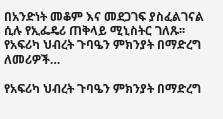በአንድነት መቆም እና መደጋገፍ ያስፈልገናል ሲሉ የኢፌዴሪ ጠቅላይ ሚኒስትር ገለጹ፡፡ የአፍሪካ ህብረት ጉባዔን ምክንያት በማድረግ ለመሪዎች…

የአፍሪካ ህብረት ጉባዔን ምክንያት በማድረግ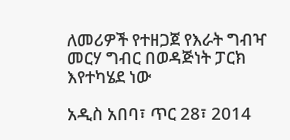ለመሪዎች የተዘጋጀ የእራት ግብዣ መርሃ ግብር በወዳጅነት ፓርክ እየተካሄደ ነው

አዲስ አበባ፣ ጥር 28፣ 2014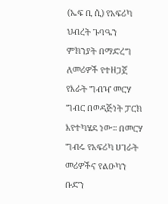(ኤፍ ቢ ሲ) የአፍሪካ ህብረት ጉባዔን ምክንያት በማድረግ ለመሪዎች የተዘጋጀ የእራት ግብዣ መርሃ ግብር በወዳጅነት ፓርክ እየተካሄደ ነው፡፡ በመርሃ ግብሩ የአፍሪካ ሀገራት መሪዎችና የልዑካን ቡድን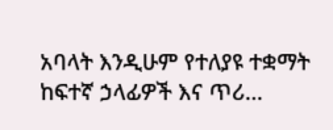አባላት እንዲሁም የተለያዩ ተቋማት ከፍተኛ ኃላፊዎች እና ጥሪ…